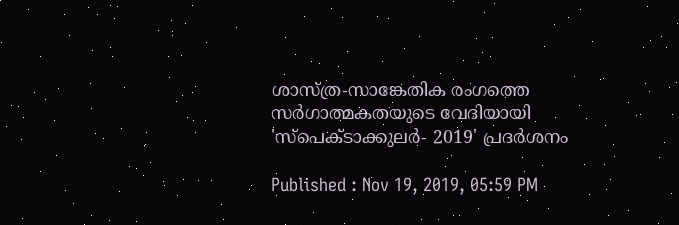ശാസ്ത്ര-സാങ്കേതിക രംഗത്തെ സര്‍ഗാത്മകതയുടെ വേദിയായി 'സ്പെക്ടാക്കുലര്‍- 2019' പ്രദര്‍ശനം

Published : Nov 19, 2019, 05:59 PM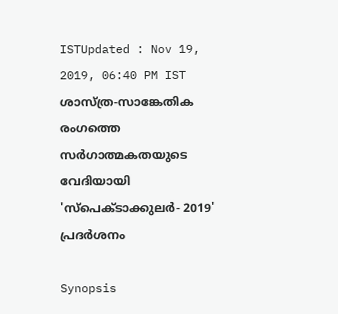ISTUpdated : Nov 19, 2019, 06:40 PM IST
ശാസ്ത്ര-സാങ്കേതിക രംഗത്തെ സര്‍ഗാത്മകതയുടെ വേദിയായി 'സ്പെക്ടാക്കുലര്‍- 2019' പ്രദര്‍ശനം

Synopsis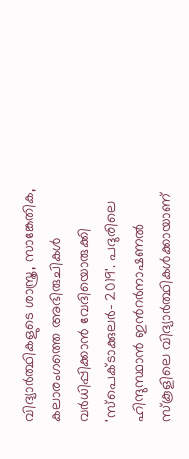വിദ്യാര്‍ത്ഥികളുടെ ശാസ്ത്ര, സാങ്കേതിക, കലാരംഗത്തെ അഭിരുചികള്‍ വര്‍ധിപ്പിക്കാന്‍ വേദിയൊരുക്കി 'സ്പെക്ടാക്കുലര്‍- 2019'. പദുരിലെ ഹിന്ദുസ്ഥാന്‍ ഇന്‍റര്‍നാഷണല്‍ സ്കൂളിലെ വിദ്യാര്‍ത്ഥികള്‍ക്കായാണ്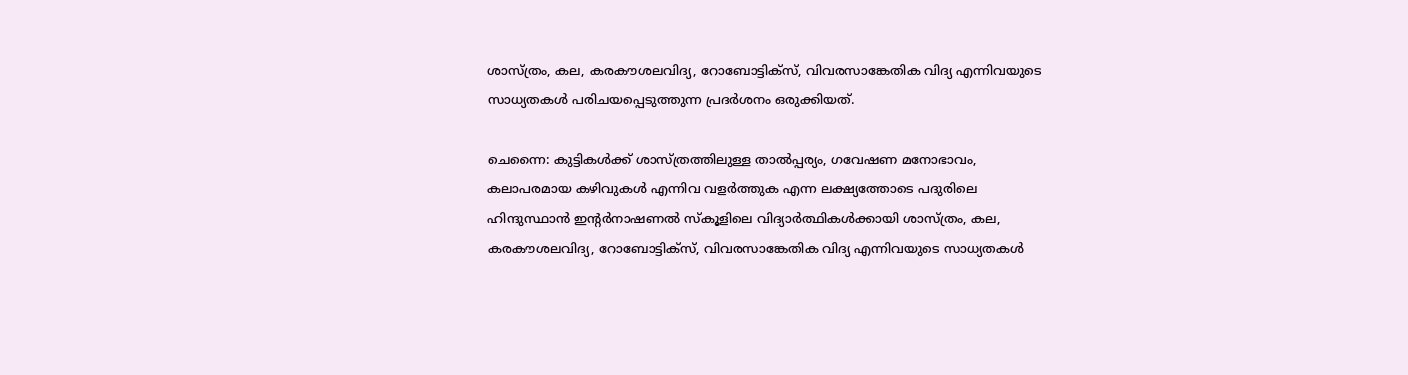ശാസ്ത്രം, കല, കരകൗശലവിദ്യ, റോബോട്ടിക്സ്, വിവരസാങ്കേതിക വിദ്യ എന്നിവയുടെ സാധ്യതകള്‍ പരിചയപ്പെടുത്തുന്ന പ്രദര്‍ശനം ഒരുക്കിയത്.

ചെന്നൈ: കുട്ടികള്‍ക്ക് ശാസ്ത്രത്തിലുള്ള താല്‍പ്പര്യം, ഗവേഷണ മനോഭാവം, കലാപരമായ കഴിവുകള്‍ എന്നിവ വളര്‍ത്തുക എന്ന ലക്ഷ്യത്തോടെ പദുരിലെ ഹിന്ദുസ്ഥാന്‍ ഇന്‍റര്‍നാഷണല്‍ സ്കൂളിലെ വിദ്യാര്‍ത്ഥികള്‍ക്കായി ശാസ്ത്രം, കല, കരകൗശലവിദ്യ, റോബോട്ടിക്സ്, വിവരസാങ്കേതിക വിദ്യ എന്നിവയുടെ സാധ്യതകള്‍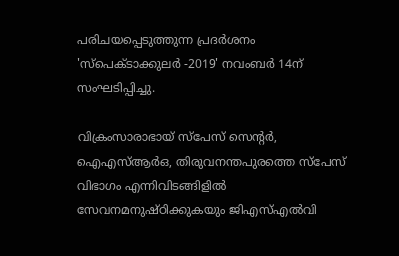പരിചയപ്പെടുത്തുന്ന പ്രദര്‍ശനം 'സ്പെക്ടാക്കുലര്‍ -2019' നവംബര്‍ 14ന് സംഘടിപ്പിച്ചു.

വിക്രംസാരാഭായ് സ്പേസ് സെന്‍റര്‍, ഐഎസ്ആര്‍ഒ, തിരുവനന്തപുരത്തെ സ്പേസ് വിഭാഗം എന്നിവിടങ്ങിളില്‍ സേവനമനുഷ്ഠിക്കുകയും ജിഎസ്എല്‍വി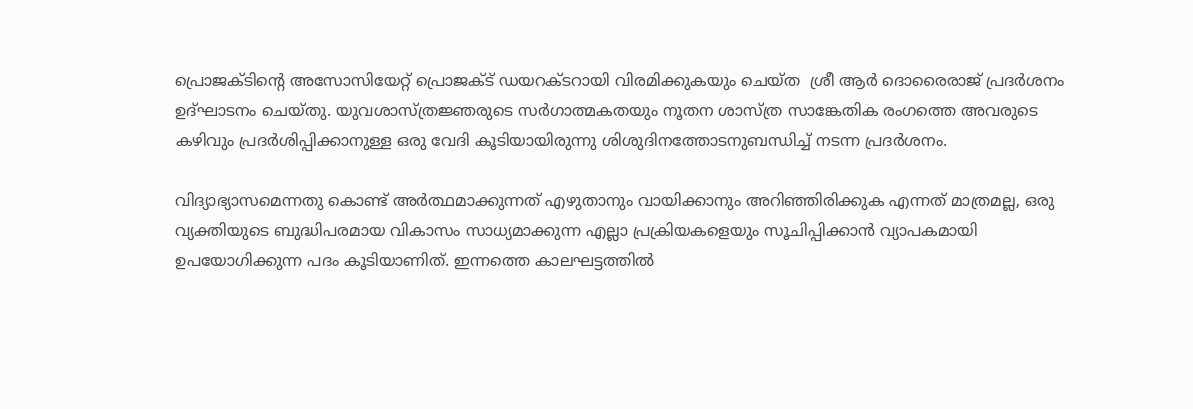പ്രൊജക്ടിന്‍റെ അസോസിയേറ്റ് പ്രൊജക്ട് ഡയറക്ടറായി വിരമിക്കുകയും ചെയ്ത  ശ്രീ ആര്‍ ദൊരൈരാജ് പ്രദര്‍ശനം ഉദ്ഘാടനം ചെയ്തു. യുവശാസ്ത്രജ്ഞരുടെ സര്‍ഗാത്മകതയും നൂതന ശാസ്ത്ര സാങ്കേതിക രംഗത്തെ അവരുടെ കഴിവും പ്രദര്‍ശിപ്പിക്കാനുള്ള ഒരു വേദി കൂടിയായിരുന്നു ശിശുദിനത്തോടനുബന്ധിച്ച് നടന്ന പ്രദര്‍ശനം.

വിദ്യാഭ്യാസമെന്നതു കൊണ്ട് അര്‍ത്ഥമാക്കുന്നത് എഴുതാനും വായിക്കാനും അറിഞ്ഞിരിക്കുക എന്നത് മാത്രമല്ല, ഒരു വ്യക്തിയുടെ ബുദ്ധിപരമായ വികാസം സാധ്യമാക്കുന്ന എല്ലാ പ്രക്രിയകളെയും സൂചിപ്പിക്കാന്‍ വ്യാപകമായി ഉപയോഗിക്കുന്ന പദം കൂടിയാണിത്. ഇന്നത്തെ കാലഘട്ടത്തില്‍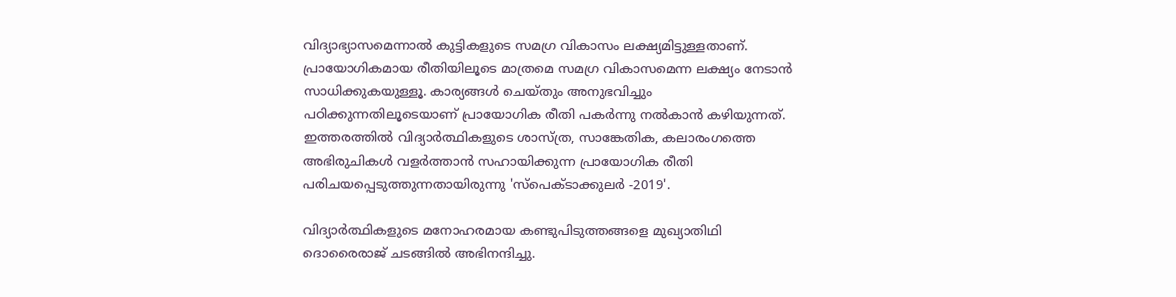വിദ്യാഭ്യാസമെന്നാല്‍ കുട്ടികളുടെ സമഗ്ര വികാസം ലക്ഷ്യമിട്ടുള്ളതാണ്. പ്രായോഗികമായ രീതിയിലൂടെ മാത്രമെ സമഗ്ര വികാസമെന്ന ലക്ഷ്യം നേടാന്‍ സാധിക്കുകയുള്ളൂ. കാര്യങ്ങള്‍ ചെയ്തും അനുഭവിച്ചും പഠിക്കുന്നതിലൂടെയാണ് പ്രായോഗിക രീതി പകര്‍ന്നു നല്‍കാന്‍ കഴിയുന്നത്. ഇത്തരത്തില്‍ വിദ്യാര്‍ത്ഥികളുടെ ശാസ്ത്ര, സാങ്കേതിക, കലാരംഗത്തെ അഭിരുചികള്‍ വളര്‍ത്താന്‍ സഹായിക്കുന്ന പ്രായോഗിക രീതി പരിചയപ്പെടുത്തുന്നതായിരുന്നു 'സ്പെക്ടാക്കുലര്‍ -2019'.

വിദ്യാര്‍ത്ഥികളുടെ മനോഹരമായ കണ്ടുപിടുത്തങ്ങളെ മുഖ്യാതിഥി ദൊരൈരാജ് ചടങ്ങില്‍ അഭിനന്ദിച്ചു.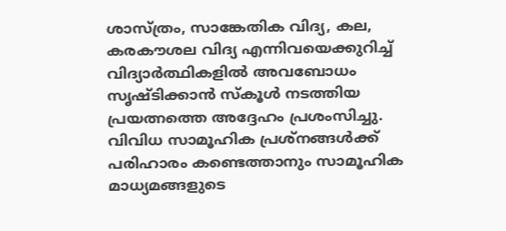ശാസ്ത്രം, സാങ്കേതിക വിദ്യ, കല, കരകൗശല വിദ്യ എന്നിവയെക്കുറിച്ച് വിദ്യാര്‍ത്ഥികളില്‍ അവബോധം സൃഷ്ടിക്കാന്‍ സ്കൂള്‍ നടത്തിയ പ്രയത്നത്തെ അദ്ദേഹം പ്രശംസിച്ചു. വിവിധ സാമൂഹിക പ്രശ്നങ്ങള്‍ക്ക് പരിഹാരം കണ്ടെത്താനും സാമൂഹിക മാധ്യമങ്ങളുടെ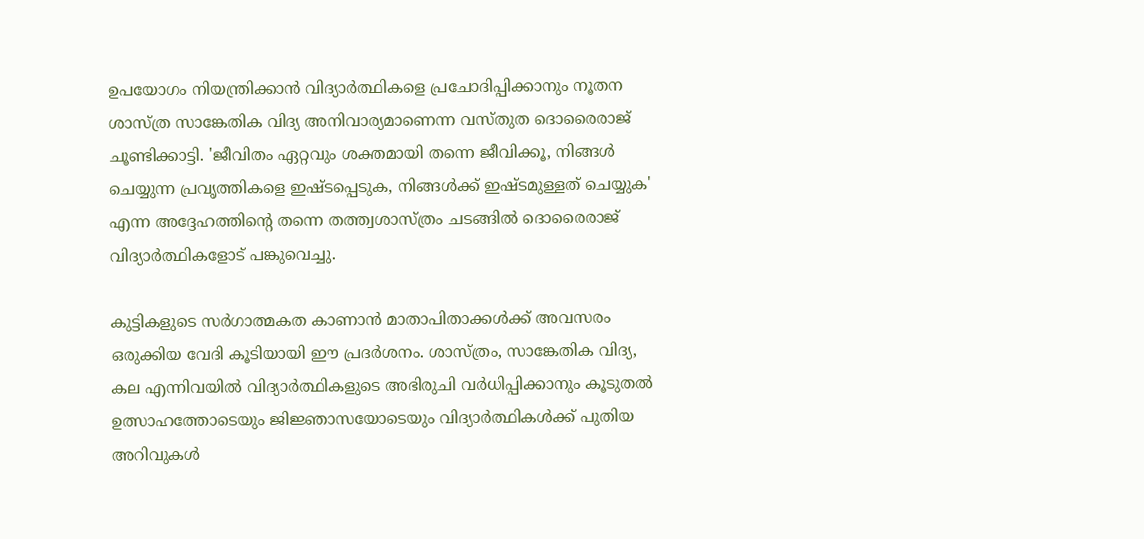ഉപയോഗം നിയന്ത്രിക്കാന്‍ വിദ്യാര്‍ത്ഥികളെ പ്രചോദിപ്പിക്കാനും നൂതന ശാസ്ത്ര സാങ്കേതിക വിദ്യ അനിവാര്യമാണെന്ന വസ്തുത ദൊരൈരാജ്  ചൂണ്ടിക്കാട്ടി. 'ജീവിതം ഏറ്റവും ശക്തമായി തന്നെ ജീവിക്കൂ, നിങ്ങള്‍ ചെയ്യുന്ന പ്രവൃത്തികളെ ഇഷ്ടപ്പെടുക, നിങ്ങള്‍ക്ക് ഇഷ്ടമുള്ളത് ചെയ്യുക' എന്ന അദ്ദേഹത്തിന്‍റെ തന്നെ തത്ത്വശാസ്ത്രം ചടങ്ങില്‍ ദൊരൈരാജ് വിദ്യാര്‍ത്ഥികളോട് പങ്കുവെച്ചു.

കുട്ടികളുടെ സര്‍ഗാത്മകത കാണാന്‍ മാതാപിതാക്കള്‍ക്ക് അവസരം ഒരുക്കിയ വേദി കൂടിയായി ഈ പ്രദര്‍ശനം. ശാസ്ത്രം, സാങ്കേതിക വിദ്യ, കല എന്നിവയില്‍ വിദ്യാര്‍ത്ഥികളുടെ അഭിരുചി വര്‍ധിപ്പിക്കാനും കൂടുതല്‍ ഉത്സാഹത്തോടെയും ജിജ്ഞാസയോടെയും വിദ്യാര്‍ത്ഥികള്‍ക്ക് പുതിയ അറിവുകള്‍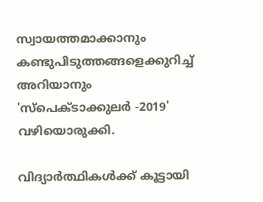സ്വായത്തമാക്കാനും  കണ്ടുപിടുത്തങ്ങളെക്കുറിച്ച് അറിയാനും 'സ്പെക്ടാക്കുലര്‍ -2019' വഴിയൊരുക്കി.

വിദ്യാര്‍ത്ഥികള്‍ക്ക് കൂട്ടായി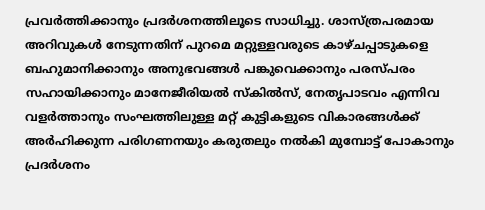പ്രവര്‍ത്തിക്കാനും പ്രദര്‍ശനത്തിലൂടെ സാധിച്ചു. ശാസ്ത്രപരമായ അറിവുകള്‍ നേടുന്നതിന് പുറമെ മറ്റുള്ളവരുടെ കാഴ്ചപ്പാടുകളെ ബഹുമാനിക്കാനും അനുഭവങ്ങള്‍ പങ്കുവെക്കാനും പരസ്പരം സഹായിക്കാനും മാനേജീരിയല്‍ സ്കില്‍സ്, നേതൃപാടവം എന്നിവ വളര്‍ത്താനും സംഘത്തിലുള്ള മറ്റ് കുട്ടികളുടെ വികാരങ്ങള്‍ക്ക് അര്‍ഹിക്കുന്ന പരിഗണനയും കരുതലും നല്‍കി മുമ്പോട്ട് പോകാനും പ്രദര്‍ശനം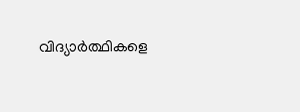വിദ്യാര്‍ത്ഥികളെ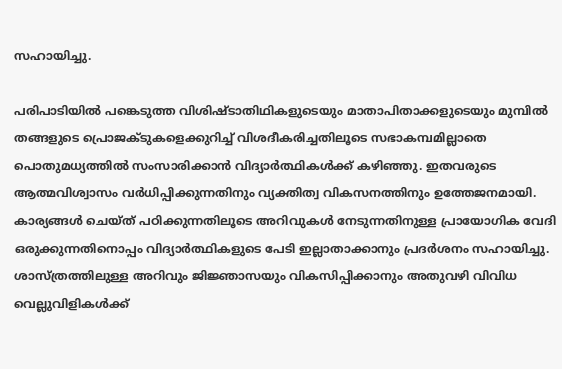സഹായിച്ചു.

പരിപാടിയില്‍ പങ്കെടുത്ത വിശിഷ്ടാതിഥികളുടെയും മാതാപിതാക്കളുടെയും മുമ്പില്‍ തങ്ങളുടെ പ്രൊജക്ടുകളെക്കുറിച്ച് വിശദീകരിച്ചതിലൂടെ സഭാകമ്പമില്ലാതെ പൊതുമധ്യത്തില്‍ സംസാരിക്കാന്‍ വിദ്യാര്‍ത്ഥികള്‍ക്ക് കഴിഞ്ഞു. ഇതവരുടെ ആത്മവിശ്വാസം വര്‍ധിപ്പിക്കുന്നതിനും വ്യക്തിത്വ വികസനത്തിനും ഉത്തേജനമായി. കാര്യങ്ങള്‍ ചെയ്ത് പഠിക്കുന്നതിലൂടെ അറിവുകള്‍ നേടുന്നതിനുള്ള പ്രായോഗിക വേദി ഒരുക്കുന്നതിനൊപ്പം വിദ്യാര്‍ത്ഥികളുടെ പേടി ഇല്ലാതാക്കാനും പ്രദര്‍ശനം സഹായിച്ചു. ശാസ്ത്രത്തിലുള്ള അറിവും ജിജ്ഞാസയും വികസിപ്പിക്കാനും അതുവഴി വിവിധ വെല്ലുവിളികള്‍ക്ക്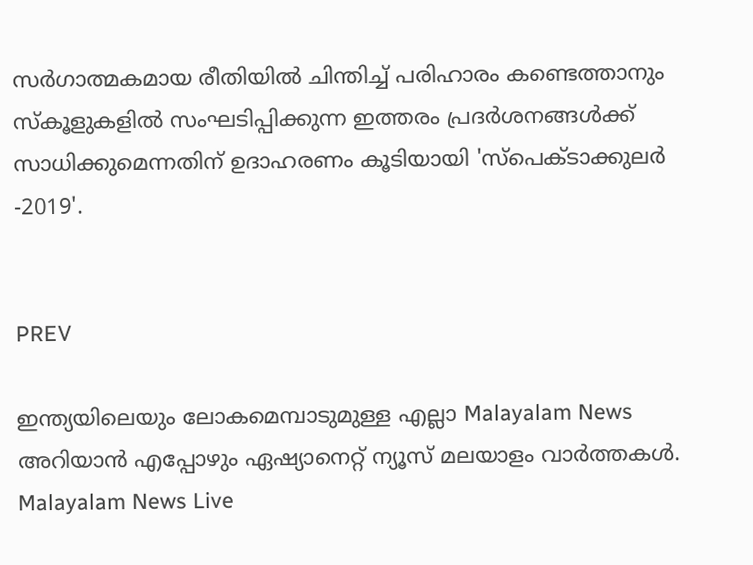സര്‍ഗാത്മകമായ രീതിയില്‍ ചിന്തിച്ച് പരിഹാരം കണ്ടെത്താനും സ്കൂളുകളില്‍ സംഘടിപ്പിക്കുന്ന ഇത്തരം പ്രദര്‍ശനങ്ങള്‍ക്ക് സാധിക്കുമെന്നതിന് ഉദാഹരണം കൂടിയായി 'സ്പെക്ടാക്കുലര്‍ -2019'.


PREV

ഇന്ത്യയിലെയും ലോകമെമ്പാടുമുള്ള എല്ലാ Malayalam News അറിയാൻ എപ്പോഴും ഏഷ്യാനെറ്റ് ന്യൂസ് മലയാളം വാർത്തകൾ. Malayalam News Live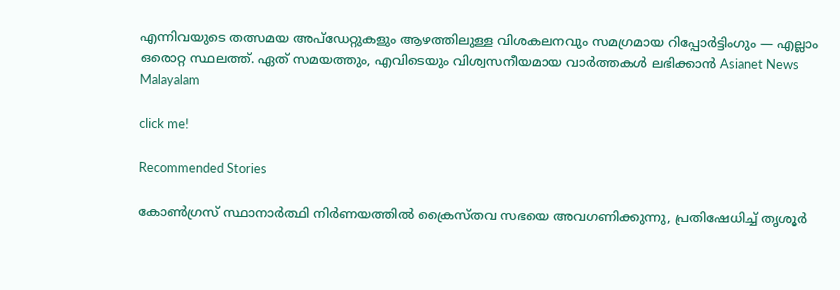എന്നിവയുടെ തത്സമയ അപ്‌ഡേറ്റുകളും ആഴത്തിലുള്ള വിശകലനവും സമഗ്രമായ റിപ്പോർട്ടിംഗും — എല്ലാം ഒരൊറ്റ സ്ഥലത്ത്. ഏത് സമയത്തും, എവിടെയും വിശ്വസനീയമായ വാർത്തകൾ ലഭിക്കാൻ Asianet News Malayalam

click me!

Recommended Stories

കോൺഗ്രസ് സ്ഥാനാർത്ഥി നിർണയത്തിൽ ക്രൈസ്തവ സഭയെ അവഗണിക്കുന്നു, പ്രതിഷേധിച്ച് തൃശൂർ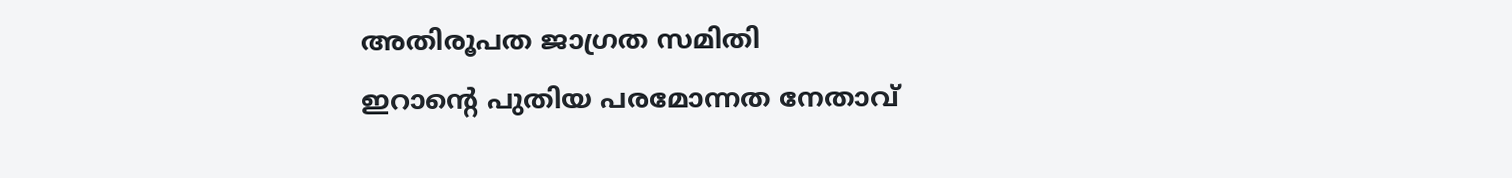അതിരൂപത ജാഗ്രത സമിതി
ഇറാന്‍റെ പുതിയ പരമോന്നത നേതാവ്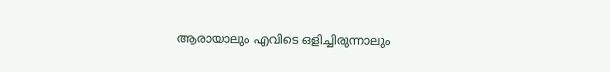ആരായാലും എവിടെ ഒളിച്ചിരുന്നാലും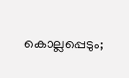കൊല്ലപ്പെടും;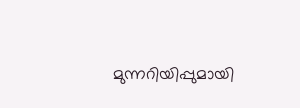മുന്നറിയിപ്പുമായി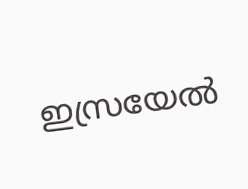ഇസ്രയേൽ